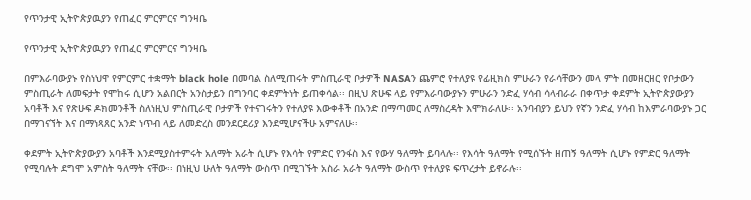የጥንታዊ ኢትዮጵያዉያን የጠፈር ምርምርና ግንዛቤ

የጥንታዊ ኢትዮጵያዉያን የጠፈር ምርምርና ግንዛቤ

በምእራባውያኑ የስነህዋ የምርምር ተቋማት black hole በመባል ስለሚጠሩት ምስጢራዊ ቦታዎች NASAን ጨምሮ የተለያዩ የፊዚክስ ምሁራን የራሳቸውን መላ ምት በመዘርዘር የቦታውን ምስጢራት ለመፍታት የሞከሩ ሲሆን አልበርት አንስታይን በግንባር ቀደምትነት ይጠቀሳል፡፡ በዚህ ጽሁፍ ላይ የምእራባውያኑን ምሁራን ንድፈ ሃሳብ ሳላብራራ በቀጥታ ቀደምት ኢትዮጵያውያን አባቶች እና የጽሁፍ ዶክመንቶች ስለነዚህ ምስጢራዊ ቦታዎች የተናገሩትን የተለያዩ እውቀቶች በአንድ በማጣመር ለማስረዳት እሞክራለሁ፡፡ አንባብያን ይህን የኛን ንድፈ ሃሳብ ከእምራባውያኑ ጋር በማገናኘት እና በማነጻጸር አንድ ነጥብ ላይ ለመድረስ መንደርደሪያ እንደሚሆናችሁ አምናለሁ፡፡

ቀደምት ኢትዮጵያውያን አባቶች እንደሚያስተምሩት አለማት አራት ሲሆኑ የእሳት የምድር የንፋስ እና የውሃ ዓለማት ይባላሉ፡፡ የእሳት ዓለማት የሚሰኙት ዘጠኝ ዓለማት ሲሆኑ የምድር ዓለማት የሚባሉት ደግሞ አምስት ዓለማት ናቸው፡፡ በነዚህ ሁለት ዓለማት ውስጥ በሚገኙት አስራ አራት ዓለማት ውስጥ የተለያዩ ፍጥረታት ይኖራሉ፡፡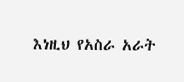እነዚህ የአስራ አራት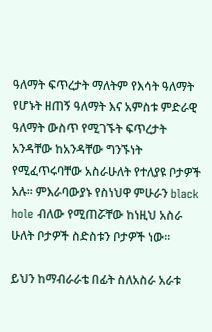ዓለማት ፍጥረታት ማለትም የእሳት ዓለማት የሆኑት ዘጠኝ ዓለማት እና አምስቱ ምድራዊ ዓለማት ውስጥ የሚገኙት ፍጥረታት አንዳቸው ከአንዳቸው ግንኙነት የሚፈጥሩባቸው አስራሁለት የተለያዩ ቦታዎች አሉ፡፡ ምእራባውያኑ የስነህዋ ምሁራን black hole ብለው የሚጠሯቸው ከነዚህ አስራ ሁለት ቦታዎች ስድስቱን ቦታዎች ነው፡፡

ይህን ከማብራራቴ በፊት ስለአስራ አራቱ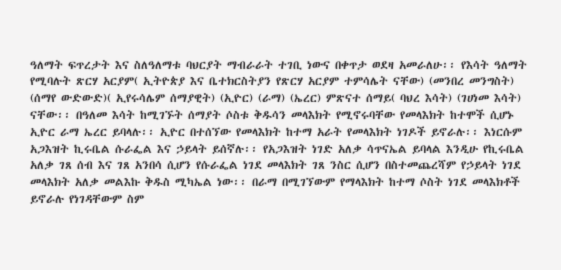ዓለማት ፍጥረታት እና ስለዓለማቱ ባህርያት ማብራራት ተገቢ ነውና በቀጥታ ወደዛ አመራለሁ፡፡ የእሳት ዓለማት የሚባሉት ጽርሃ አርያም( ኢትዮጵያ እና ቤተክርስትያን የጽርሃ አርያም ተምሳሌት ናቸው) (መንበረ መንግስት) (ሰማየ ውድውድ)( ኢየሩሳሌም ሰማያዊት) (ኢዮር) (ራማ) (ኤረር) ምጽናተ ሰማይ( ባህረ እሳት) (ገሀነመ እሳት) ናቸው፡፡ በዓለመ እሳት ከሚገኙት ሰማያት ሶስቱ ቅዱሳን መላእክት የሚኖሩባቸው የመላእክት ከተሞች ሲሆኑ ኢዮር ራማ ኤረር ይባላሉ፡፡ ኢዮር በተሰኘው የመላእክት ከተማ አራት የመላእክት ነገዶች ይኖራሉ፡፡ እነርሱም አጋእዝት ኪሩቤል ሱራፌል እና ኃይላት ይሰኛሉ፡፡ የአጋእዝት ነገድ አለቃ ሳጥናኤል ይባላል እንዲሁ የኪሩቤል አለቃ ገጸ ሰብ እና ገጸ አንበሳ ሲሆን የሱራፌል ነገደ መላእክት ገጸ ንስር ሲሆን በስተመጨረሻም የኃይላት ነገደ መላእክት አለቃ መልእኩ ቅዱስ ሚካኤል ነው፡፡ በራማ በሚገኘውም የማላእክት ከተማ ሶስት ነገደ መላእክቶች ይኖራሉ የነገዳቸውም ስም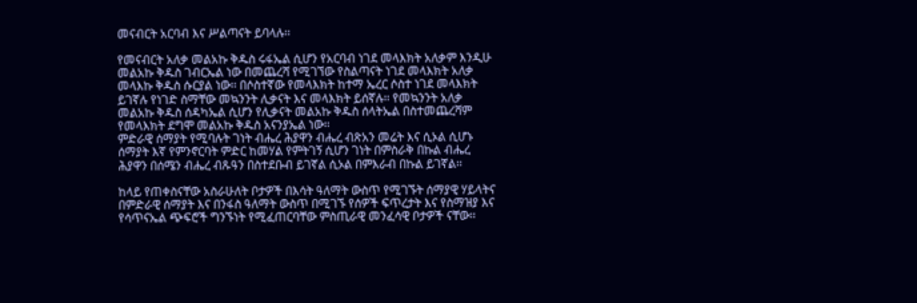መናብርት አርባብ እና ሥልጣናት ይባላሉ፡፡

የመናብርት አለቃ መልአኩ ቅዱስ ሩፋኤል ሲሆን የአርባብ ነገደ መላእክት አለቃም እንዲሁ መልአኩ ቅዱስ ገብርኤል ነው በመጨረሻ የሚገኘው የስልጣናት ነገደ መላእክት አለቃ መላእኩ ቅዱስ ሱርያል ነው፡፡ በሶስተኛው የመላእክት ከተማ ኤረር ሶስተ ነገደ መላእክት ይገኛሉ የነገድ ስማቸው መኳንንት ሊቃናት እና መላእክት ይሰኛሉ፡፡ የመኳንንት አለቃ መልአኩ ቅዱስ ሰዳካኤል ሲሆን የሊቃናት መልአኩ ቅዱስ ሰላትኤል በስተመጨረሻም የመላእክት ደግሞ መልአኩ ቅዱስ አናንያኤል ነው፡፡
ምድራዊ ሰማያት የሚባሉት ገነት ብሔረ ሕያዋን ብሔረ ብጽአን መሬት እና ሲኦል ሲሆኑ ሰማያት እኛ የምንኖርባት ምድር ከመሃል የምትገኝ ሲሆን ገነት በምስራቅ በኩል ብሔረ ሕያዋን በሰሜን ብሔረ ብጹዓን በስተደቡብ ይገኛል ሲኦል በምእራብ በኩል ይገኛል፡፡

ከላይ የጠቀስናቸው አስራሁለት ቦታዎች በእሳት ዓለማት ውስጥ የሚገኙት ሰማያዊ ሃይላትና በምድራዊ ሰማያት እና በንፋስ ዓለማት ውስጥ በሚገኙ የሰዎች ፍጥረታት እና የስማዝያ እና የሳጥናኤል ጭፍሮች ግንኙነት የሚፈጠርባቸው ምስጢራዊ መንፈሳዊ ቦታዎች ናቸው፡፡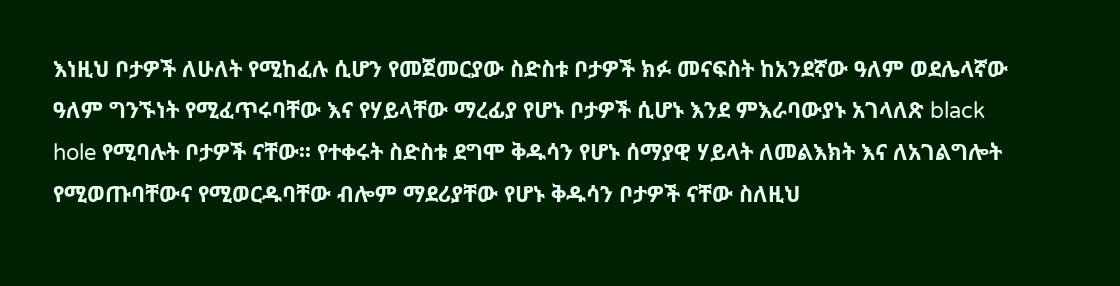እነዚህ ቦታዎች ለሁለት የሚከፈሉ ሲሆን የመጀመርያው ስድስቱ ቦታዎች ክፉ መናፍስት ከአንደኛው ዓለም ወደሌላኛው ዓለም ግንኙነት የሚፈጥሩባቸው እና የሃይላቸው ማረፊያ የሆኑ ቦታዎች ሲሆኑ እንደ ምእራባውያኑ አገላለጽ black hole የሚባሉት ቦታዎች ናቸው፡፡ የተቀሩት ስድስቱ ደግሞ ቅዱሳን የሆኑ ሰማያዊ ሃይላት ለመልእክት እና ለአገልግሎት የሚወጡባቸውና የሚወርዱባቸው ብሎም ማደሪያቸው የሆኑ ቅዱሳን ቦታዎች ናቸው ስለዚህ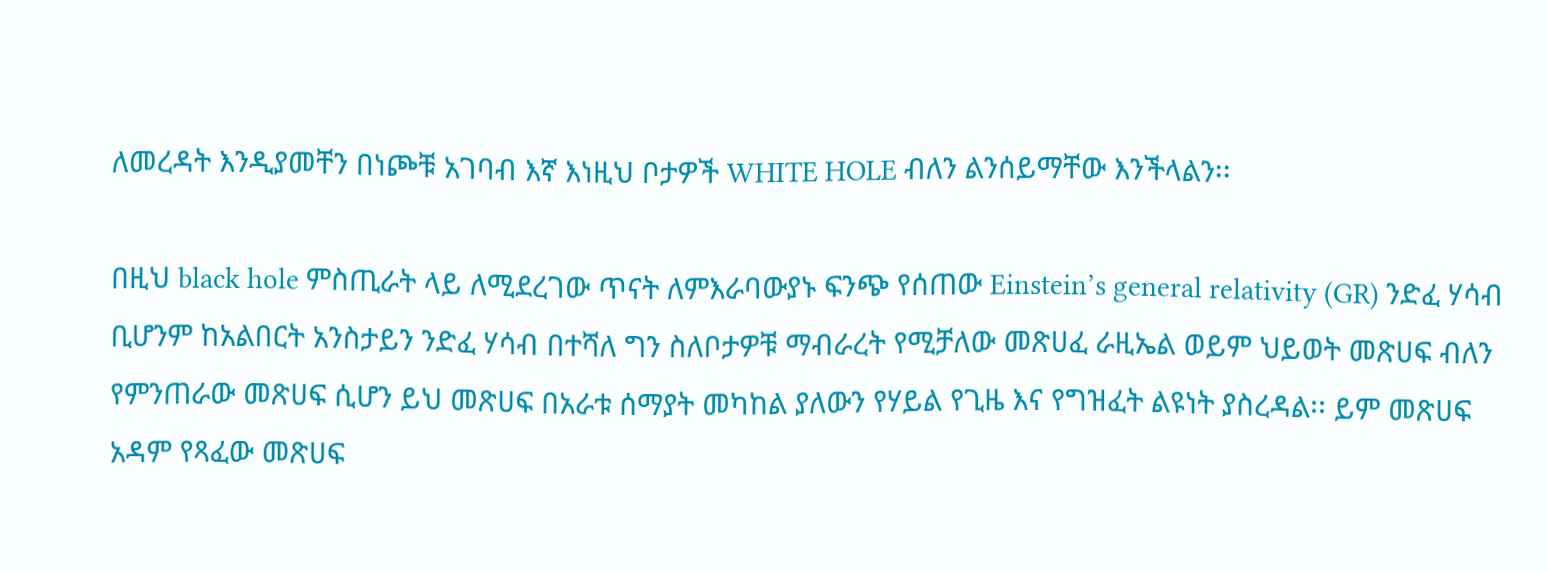ለመረዳት እንዲያመቸን በነጮቹ አገባብ እኛ እነዚህ ቦታዎች WHITE HOLE ብለን ልንሰይማቸው እንችላልን፡፡

በዚህ black hole ምስጢራት ላይ ለሚደረገው ጥናት ለምእራባውያኑ ፍንጭ የሰጠው Einstein’s general relativity (GR) ንድፈ ሃሳብ ቢሆንም ከአልበርት አንስታይን ንድፈ ሃሳብ በተሻለ ግን ስለቦታዎቹ ማብራረት የሚቻለው መጽሀፈ ራዚኤል ወይም ህይወት መጽሀፍ ብለን የምንጠራው መጽሀፍ ሲሆን ይህ መጽሀፍ በአራቱ ሰማያት መካከል ያለውን የሃይል የጊዜ እና የግዝፈት ልዩነት ያስረዳል፡፡ ይም መጽሀፍ አዳም የጻፈው መጽሀፍ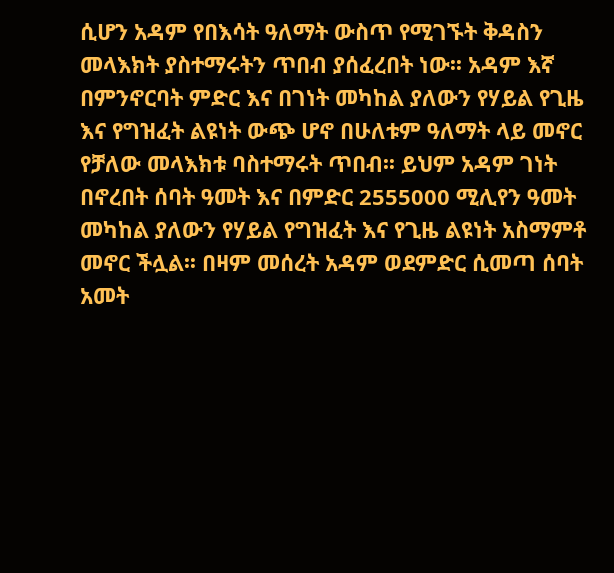ሲሆን አዳም የበእሳት ዓለማት ውስጥ የሚገኙት ቅዳስን መላእክት ያስተማሩትን ጥበብ ያሰፈረበት ነው፡፡ አዳም እኛ በምንኖርባት ምድር እና በገነት መካከል ያለውን የሃይል የጊዜ እና የግዝፈት ልዩነት ውጭ ሆኖ በሁለቱም ዓለማት ላይ መኖር የቻለው መላእክቱ ባስተማሩት ጥበብ፡፡ ይህም አዳም ገነት በኖረበት ሰባት ዓመት እና በምድር 2555000 ሚሊየን ዓመት መካከል ያለውን የሃይል የግዝፈት እና የጊዜ ልዩነት አስማምቶ መኖር ችሏል፡፡ በዛም መሰረት አዳም ወደምድር ሲመጣ ሰባት አመት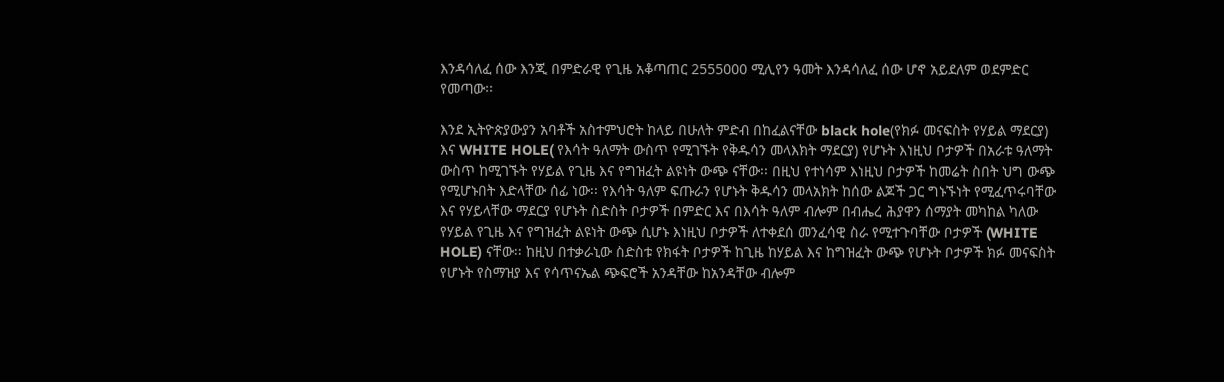እንዳሳለፈ ሰው እንጂ በምድራዊ የጊዜ አቆጣጠር 2555000 ሚሊየን ዓመት እንዳሳለፈ ሰው ሆኖ አይደለም ወደምድር የመጣው፡፡

እንደ ኢትዮጵያውያን አባቶች አስተምህሮት ከላይ በሁለት ምድብ በከፈልናቸው black hole(የክፉ መናፍስት የሃይል ማደርያ) እና WHITE HOLE( የእሳት ዓለማት ውስጥ የሚገኙት የቅዱሳን መላእክት ማደርያ) የሆኑት እነዚህ ቦታዎች በአራቱ ዓለማት ውስጥ ከሚገኙት የሃይል የጊዜ እና የግዝፈት ልዩነት ውጭ ናቸው፡፡ በዚህ የተነሳም እነዚህ ቦታዎች ከመሬት ስበት ህግ ውጭ የሚሆኑበት እድላቸው ሰፊ ነው፡፡ የእሳት ዓለም ፍጡራን የሆኑት ቅዱሳን መላአክት ከሰው ልጆች ጋር ግኑኙነት የሚፈጥሩባቸው እና የሃይላቸው ማደርያ የሆኑት ስድስት ቦታዎች በምድር እና በእሳት ዓለም ብሎም በብሔረ ሕያዋን ሰማያት መካከል ካለው የሃይል የጊዜ እና የግዝፈት ልዩነት ውጭ ሲሆኑ እነዚህ ቦታዎች ለተቀደሰ መንፈሳዊ ስራ የሚተጉባቸው ቦታዎች (WHITE HOLE) ናቸው፡፡ ከዚህ በተቃራኒው ስድስቱ የክፋት ቦታዎች ከጊዜ ከሃይል እና ከግዝፈት ውጭ የሆኑት ቦታዎች ክፉ መናፍስት የሆኑት የስማዝያ እና የሳጥናኤል ጭፍሮች አንዳቸው ከአንዳቸው ብሎም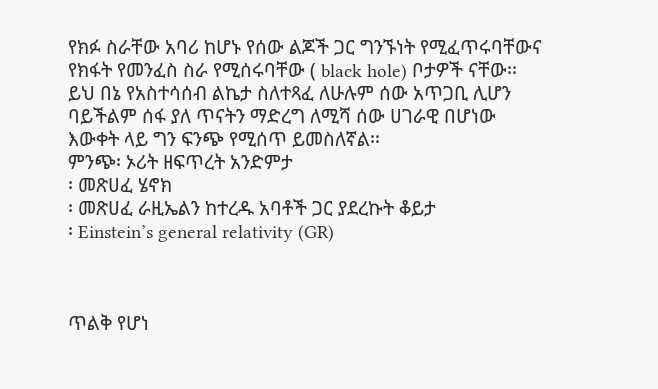የክፉ ስራቸው አባሪ ከሆኑ የሰው ልጆች ጋር ግንኙነት የሚፈጥሩባቸውና የክፋት የመንፈስ ስራ የሚሰሩባቸው ( black hole) ቦታዎች ናቸው፡፡
ይህ በኔ የአስተሳሰብ ልኬታ ስለተጻፈ ለሁሉም ሰው አጥጋቢ ሊሆን ባይችልም ሰፋ ያለ ጥናትን ማድረግ ለሚሻ ሰው ሀገራዊ በሆነው እውቀት ላይ ግን ፍንጭ የሚሰጥ ይመስለኛል፡፡
ምንጭ፡ ኦሪት ዘፍጥረት አንድምታ
፡ መጽሀፈ ሄኖክ
፡ መጽሀፈ ራዚኤልን ከተረዱ አባቶች ጋር ያደረኩት ቆይታ
፡ Einstein’s general relativity (GR)



ጥልቅ የሆነ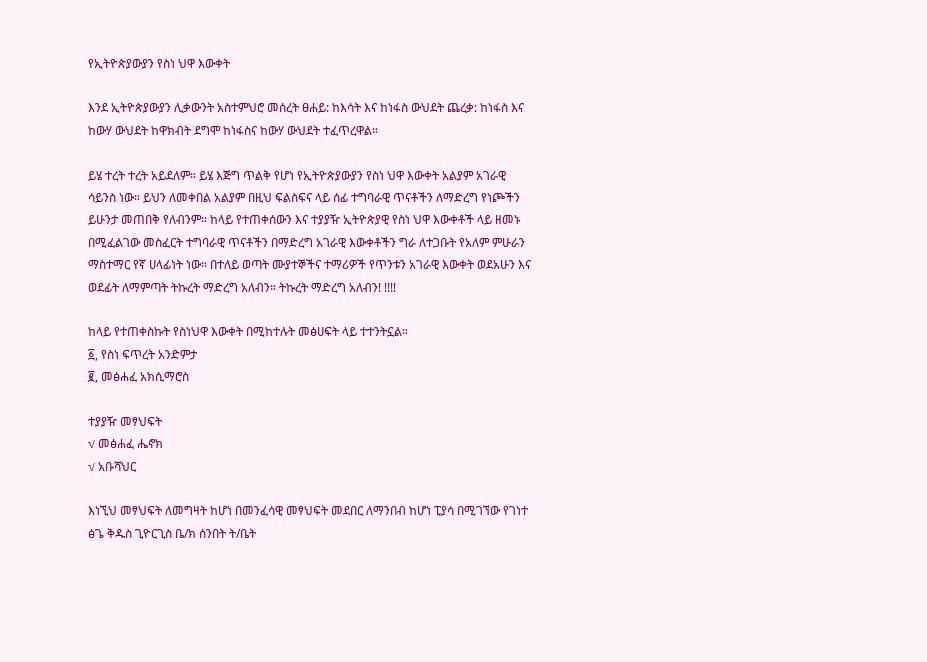የኢትዮጵያውያን የስነ ህዋ እውቀት

እንደ ኢትዮጵያውያን ሊቃውንት አስተምህሮ መሰረት ፀሐይ: ከእሳት እና ከነፋስ ውህደት ጨረቃ: ከነፋስ እና ከውሃ ውህደት ከዋክብት ደግሞ ከነፋስና ከውሃ ውህደት ተፈጥረዋል።

ይሄ ተረት ተረት አይደለም። ይሄ እጅግ ጥልቅ የሆነ የኢትዮጵያውያን የስነ ህዋ እውቀት አልያም አገራዊ ሳይንስ ነው። ይህን ለመቀበል አልያም በዚህ ፍልስፍና ላይ ሰፊ ተግባራዊ ጥናቶችን ለማድረግ የነጮችን ይሁንታ መጠበቅ የለብንም። ከላይ የተጠቀሰውን እና ተያያዥ ኢትዮጵያዊ የስነ ህዋ እውቀቶች ላይ ዘመኑ በሚፈልገው መስፈርት ተግባራዊ ጥናቶችን በማድረግ አገራዊ እውቀቶችን ግራ ለተጋቡት የአለም ምሁራን ማስተማር የኛ ሀላፊነት ነው። በተለይ ወጣት ሙያተኞችና ተማሪዎች የጥንቱን አገራዊ እውቀት ወደአሁን እና ወደፊት ለማምጣት ትኩረት ማድረግ አለብን። ትኩረት ማድረግ አለብን! !!!!

ከላይ የተጠቀስኩት የስነህዋ እውቀት በሚከተሉት መፅሀፍት ላይ ተተንትኗል።
፩, የስነ ፍጥረት አንድምታ
፪, መፅሐፈ አክሲማሮስ

ተያያዥ መፃህፍት
√ መፅሐፈ ሔኖክ
√ አቡሻህር

እነኚህ መፃህፍት ለመግዛት ከሆነ በመንፈሳዊ መፃህፍት መደበር ለማንበብ ከሆነ ፒያሳ በሚገኘው የገነተ ፅጌ ቅዱስ ጊዮርጊስ ቤ/ክ ሰንበት ት/ቤት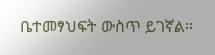ቤተመፃህፍት ውስጥ ይገኛል።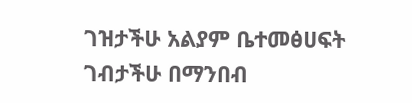ገዝታችሁ አልያም ቤተመፅሀፍት ገብታችሁ በማንበብ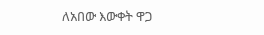ለአበው እውቀት ዋጋ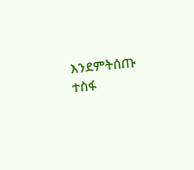እንደምትሰጡ ተስፋ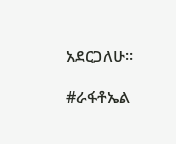አደርጋለሁ።

#ራፋቶኤል